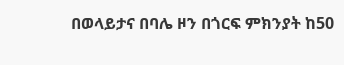በወላይታና በባሌ ዞን በጎርፍ ምክንያት ከ50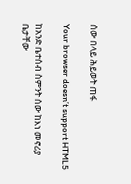ሰው በላይ ሕይወት ጠፋ

Your browser doesn’t support HTML5

ከአንድ ቤተሰብ ስምንት ሰው ከእነ መኖሪያ ቤታቸው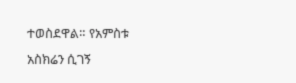ተወስደዋል። የአምስቱ አስክሬን ሲገኝ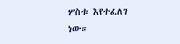ሦስቱ እየተፈለገ ነው።